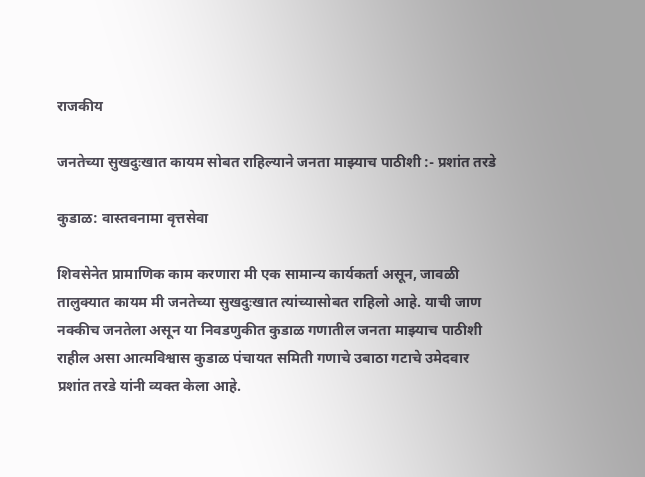राजकीय

जनतेच्या सुखदुःखात कायम सोबत राहिल्याने जनता माझ्याच पाठीशी :- प्रशांत तरडे

कुडाळ: वास्तवनामा वृत्तसेवा

शिवसेनेत प्रामाणिक काम करणारा मी एक सामान्य कार्यकर्ता असून, जावळी तालुक्यात कायम मी जनतेच्या सुखदुःखात त्यांच्यासोबत राहिलो आहे. याची जाण नक्कीच जनतेला असून या निवडणुकीत कुडाळ गणातील जनता माझ्याच पाठीशी राहील असा आत्मविश्वास कुडाळ पंचायत समिती गणाचे उबाठा गटाचे उमेदवार प्रशांत तरडे यांनी व्यक्त केला आहे.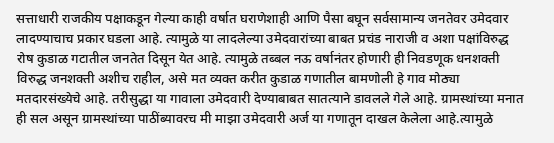सत्ताधारी राजकीय पक्षाकडून गेल्या काही वर्षात घराणेशाही आणि पैसा बघून सर्वसामान्य जनतेवर उमेदवार लादण्याचाच प्रकार घडला आहे. त्यामुळे या लादलेल्या उमेदवारांच्या बाबत प्रचंड नाराजी व अशा पक्षांविरुद्ध रोष कुडाळ गटातील जनतेत दिसून येत आहे. त्यामुळे तब्बल नऊ वर्षानंतर होणारी ही निवडणूक धनशक्ती विरुद्ध जनशक्ती अशीच राहील, असे मत व्यक्त करीत कुडाळ गणातील बामणोली हे गाव मोठ्या मतदारसंख्येचे आहे. तरीसुद्धा या गावाला उमेदवारी देण्याबाबत सातत्याने डावलले गेले आहे. ग्रामस्थांच्या मनात ही सल असून ग्रामस्थांच्या पाठींब्यावरच मी माझा उमेदवारी अर्ज या गणातून दाखल केलेला आहे.त्यामुळे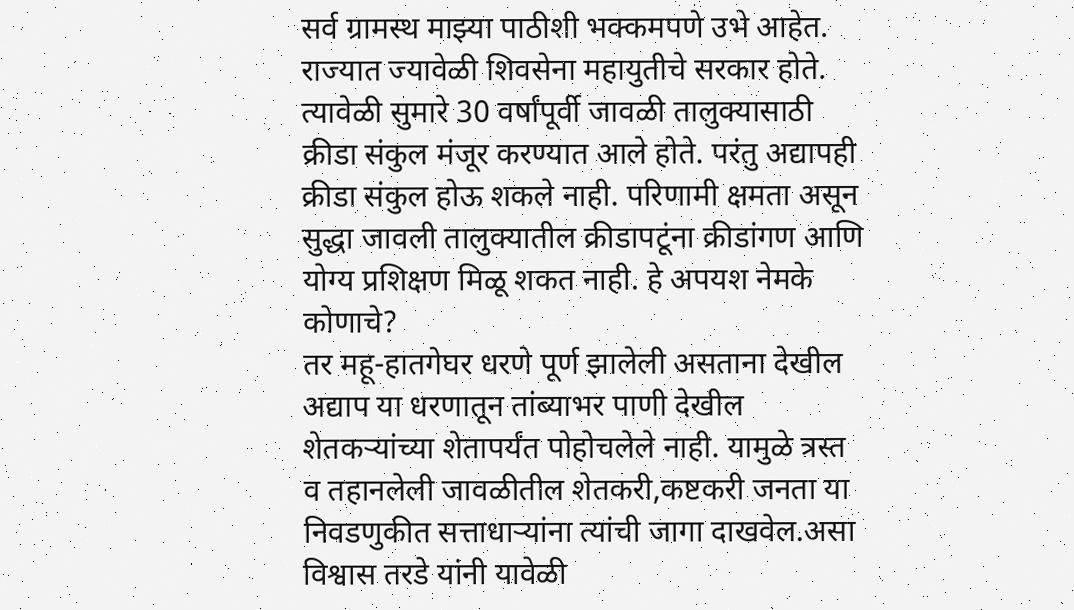सर्व ग्रामस्थ माझ्या पाठीशी भक्कमपणे उभे आहेत.
राज्यात ज्यावेळी शिवसेना महायुतीचे सरकार होते. त्यावेळी सुमारे 30 वर्षांपूर्वी जावळी तालुक्यासाठी क्रीडा संकुल मंजूर करण्यात आले होते. परंतु अद्यापही क्रीडा संकुल होऊ शकले नाही. परिणामी क्षमता असून सुद्धा जावली तालुक्यातील क्रीडापटूंना क्रीडांगण आणि योग्य प्रशिक्षण मिळू शकत नाही. हे अपयश नेमके कोणाचे?
तर महू-हातगेघर धरणे पूर्ण झालेली असताना देखील अद्याप या धरणातून तांब्याभर पाणी देखील शेतकऱ्यांच्या शेतापर्यंत पोहोचलेले नाही. यामुळे त्रस्त व तहानलेली जावळीतील शेतकरी,कष्टकरी जनता या निवडणुकीत सत्ताधाऱ्यांना त्यांची जागा दाखवेल.असा विश्वास तरडे यांनी यावेळी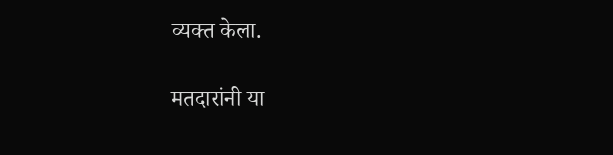व्यक्त केला.

मतदारांनी या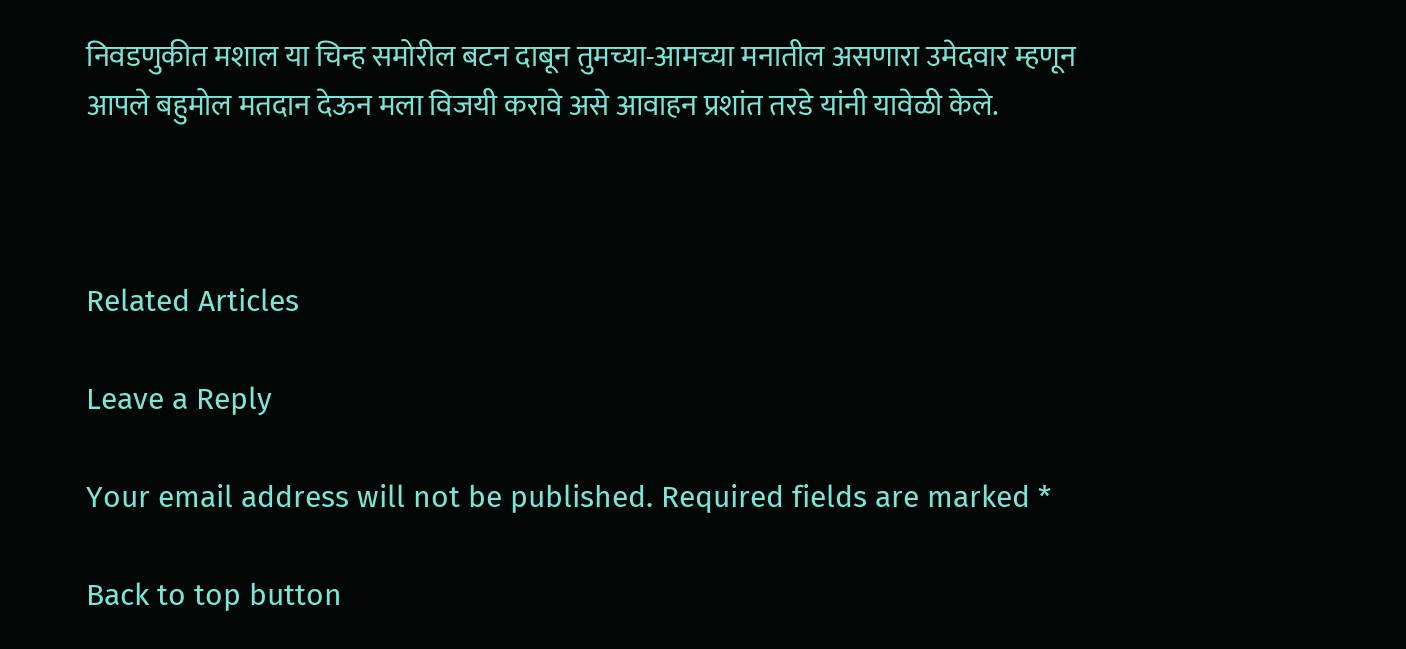निवडणुकीत मशाल या चिन्ह समोरील बटन दाबून तुमच्या-आमच्या मनातील असणारा उमेदवार म्हणून आपले बहुमोल मतदान देऊन मला विजयी करावे असे आवाहन प्रशांत तरडे यांनी यावेळी केले.



Related Articles

Leave a Reply

Your email address will not be published. Required fields are marked *

Back to top button